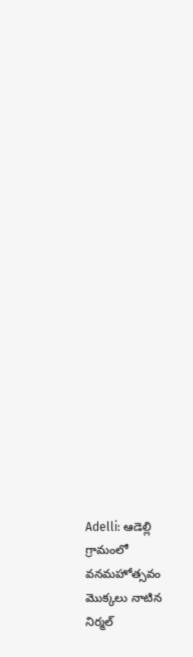Adelli: ఆడెల్లి గ్రామంలో వనమహోత్సవం మొక్కలు నాటిన నిర్మల్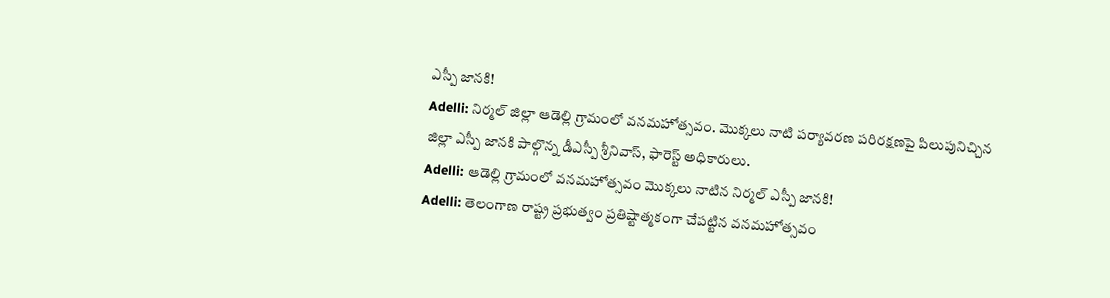ఎస్పీ జానకి!
Adelli: నిర్మల్ జిల్లా ఆడెల్లి గ్రామంలో వనమహోత్సవం. మొక్కలు నాటి పర్యావరణ పరిరక్షణపై పిలుపునిచ్చిన జిల్లా ఎస్పీ జానకి పాల్గొన్న డీఎస్పీ శ్రీనివాస్, ఫారెస్ట్ అధికారులు.
Adelli: ఆడెల్లి గ్రామంలో వనమహోత్సవం మొక్కలు నాటిన నిర్మల్ ఎస్పీ జానకి!
Adelli: తెలంగాణ రాష్ట్ర ప్రభుత్వం ప్రతిష్టాత్మకంగా చేపట్టిన వనమహోత్సవం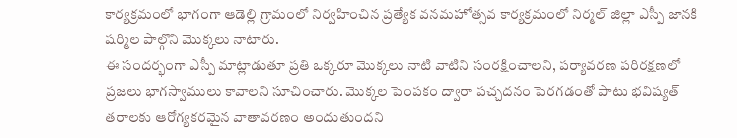కార్యక్రమంలో భాగంగా ఆడెల్లి గ్రామంలో నిర్వహించిన ప్రత్యేక వనమహోత్సవ కార్యక్రమంలో నిర్మల్ జిల్లా ఎస్పీ జానకి షర్మిల పాల్గొని మొక్కలు నాటారు.
ఈ సందర్భంగా ఎస్పీ మాట్లాడుతూ ప్రతి ఒక్కరూ మొక్కలు నాటి వాటిని సంరక్షించాలని, పర్యావరణ పరిరక్షణలో ప్రజలు భాగస్వాములు కావాలని సూచించారు. మొక్కల పెంపకం ద్వారా పచ్చదనం పెరగడంతో పాటు భవిష్యత్ తరాలకు ఆరోగ్యకరమైన వాతావరణం అందుతుందని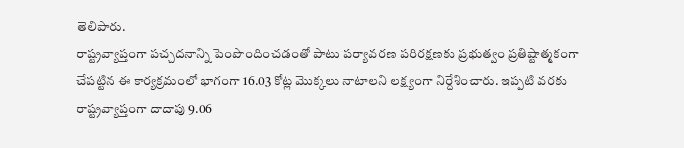తెలిపారు.
రాష్ట్రవ్యాప్తంగా పచ్చదనాన్ని పెంపొందించడంతో పాటు పర్యావరణ పరిరక్షణకు ప్రభుత్వం ప్రతిష్టాత్మకంగా చేపట్టిన ఈ కార్యక్రమంలో భాగంగా 16.03 కోట్ల మొక్కలు నాటాలని లక్ష్యంగా నిర్దేశించారు. ఇప్పటి వరకు రాష్ట్రవ్యాప్తంగా దాదాపు 9.06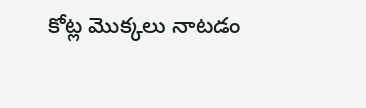కోట్ల మొక్కలు నాటడం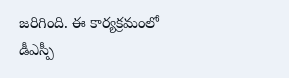జరిగింది. ఈ కార్యక్రమంలో డీఎస్పీ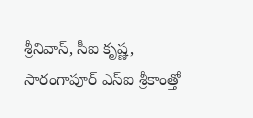శ్రీనివాస్, సీఐ కృష్ణ, సారంగాపూర్ ఎస్ఐ శ్రీకాంత్తో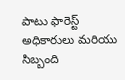పాటు ఫారెస్ట్ అధికారులు మరియు సిబ్బంది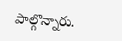పాల్గొన్నారు.